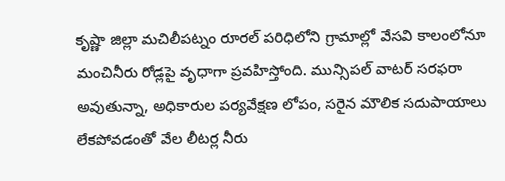కృష్ణా జిల్లా మచిలీపట్నం రూరల్ పరిధిలోని గ్రామాల్లో వేసవి కాలంలోనూ మంచినీరు రోడ్లపై వృధాగా ప్రవహిస్తోంది. మున్సిపల్ వాటర్ సరఫరా అవుతున్నా, అధికారుల పర్యవేక్షణ లోపం, సరైన మౌలిక సదుపాయాలు లేకపోవడంతో వేల లీటర్ల నీరు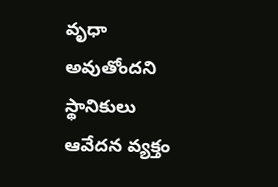వృధా అవుతోందని స్థానికులు ఆవేదన వ్యక్తం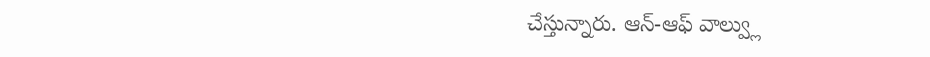చేస్తున్నారు. ఆన్-ఆఫ్ వాల్వ్లు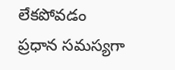లేకపోవడం ప్రధాన సమస్యగా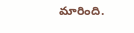మారింది.